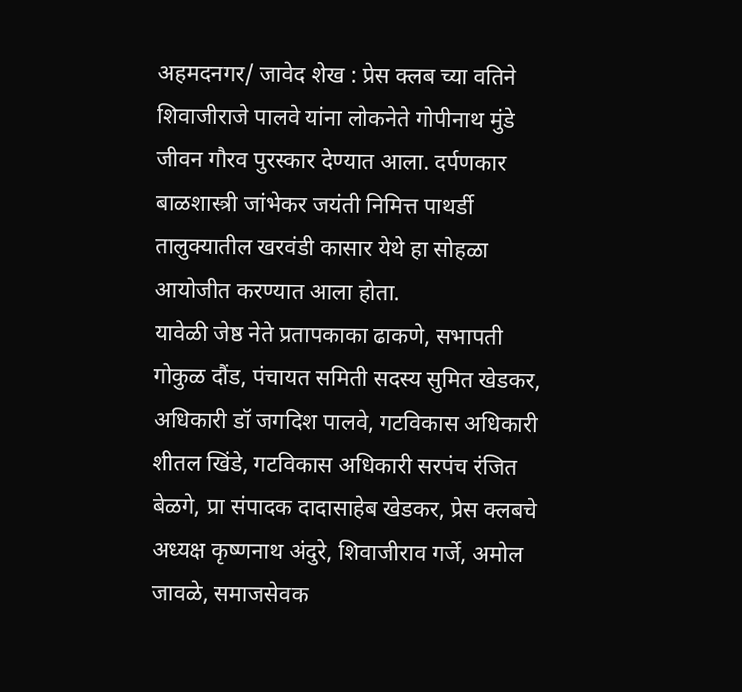अहमदनगर/ जावेद शेख : प्रेस क्लब च्या वतिने शिवाजीराजे पालवे यांना लोकनेते गोपीनाथ मुंडे जीवन गौरव पुरस्कार देण्यात आला. दर्पणकार बाळशास्त्री जांभेकर जयंती निमित्त पाथर्डी तालुक्यातील खरवंडी कासार येथे हा सोहळा आयोजीत करण्यात आला होता.
यावेळी जेष्ठ नेते प्रतापकाका ढाकणे, सभापती गोकुळ दौंड, पंचायत समिती सदस्य सुमित खेडकर, अधिकारी डॉ जगदिश पालवे, गटविकास अधिकारी शीतल खिंडे, गटविकास अधिकारी सरपंच रंजित बेळगे, प्रा संपादक दादासाहेब खेडकर, प्रेस क्लबचे अध्यक्ष कृष्णनाथ अंदुरे, शिवाजीराव गर्जे, अमोल जावळे, समाजसेवक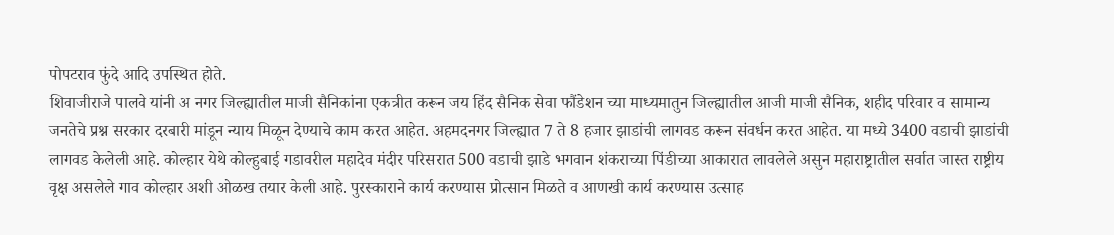पोपटराव फुंदे आदि उपस्थित होते.
शिवाजीराजे पालवे यांनी अ नगर जिल्ह्यातील माजी सैनिकांना एकत्रीत करून जय हिंद सैनिक सेवा फौंडेशन च्या माध्यमातुन जिल्ह्यातील आजी माजी सैनिक, शहीद परिवार व सामान्य जनतेचे प्रश्न सरकार दरबारी मांडून न्याय मिळून देण्याचे काम करत आहेत. अहमदनगर जिल्ह्यात 7 ते 8 हजार झाडांची लागवड करून संवर्धन करत आहेत. या मध्ये 3400 वडाची झाडांची लागवड केलेली आहे. कोल्हार येथे कोल्हुबाई गडावरील महादेव मंदीर परिसरात 500 वडाची झाडे भगवान शंकराच्या पिंडीच्या आकारात लावलेले असुन महाराष्ट्रातील सर्वात जास्त राष्ट्रीय वृक्ष असलेले गाव कोल्हार अशी ओळख तयार केली आहे. पुरस्काराने कार्य करण्यास प्रोत्सान मिळते व आणखी कार्य करण्यास उत्साह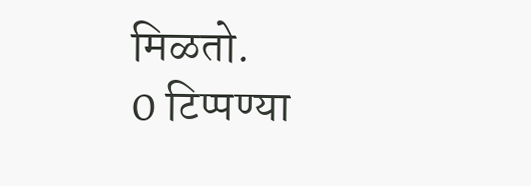मिळतो.
0 टिप्पण्या